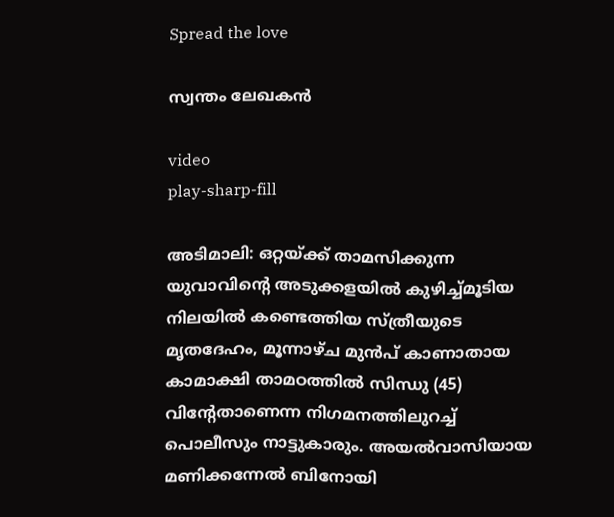Spread the love

സ്വന്തം ലേഖകന്‍

video
play-sharp-fill

അടിമാലി: ഒറ്റയ്ക്ക് താമസിക്കുന്ന യുവാവിന്റെ അടുക്കളയില്‍ കുഴിച്ച്മൂടിയ നിലയില്‍ കണ്ടെത്തിയ സ്ത്രീയുടെ മൃതദേഹം, മൂന്നാഴ്ച മുന്‍പ് കാണാതായ കാമാക്ഷി താമഠത്തില്‍ സിന്ധു (45) വിന്റേതാണെന്ന നിഗമനത്തിലുറച്ച് പൊലീസും നാട്ടുകാരും. അയല്‍വാസിയായ മണിക്കന്നേല്‍ ബിനോയി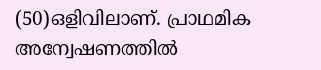(50)ഒളിവിലാണ്. പ്രാഥമിക അന്വേഷണത്തില്‍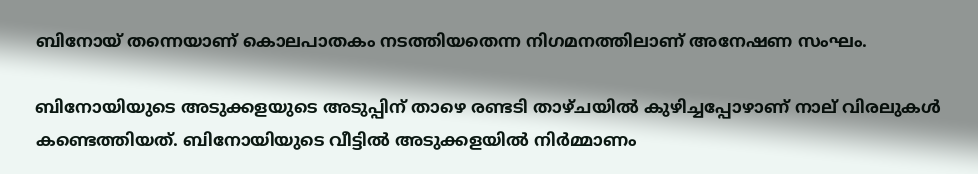ബിനോയ് തന്നെയാണ് കൊലപാതകം നടത്തിയതെന്ന നിഗമനത്തിലാണ് അനേഷണ സംഘം.

ബിനോയിയുടെ അടുക്കളയുടെ അടുപ്പിന് താഴെ രണ്ടടി താഴ്ചയില്‍ കുഴിച്ചപ്പോഴാണ് നാല് വിരലുകള്‍ കണ്ടെത്തിയത്. ബിനോയിയുടെ വീട്ടില്‍ അടുക്കളയില്‍ നിര്‍മ്മാണം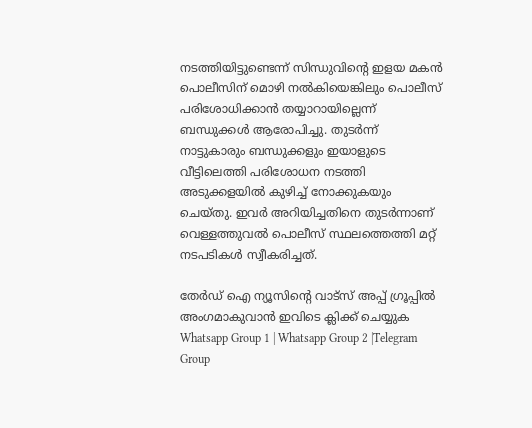നടത്തിയിട്ടുണ്ടെന്ന് സിന്ധുവിന്റെ ഇളയ മകന്‍ പൊലീസിന് മൊഴി നല്‍കിയെങ്കിലും പൊലീസ് പരിശോധിക്കാന്‍ തയ്യാറായില്ലെന്ന് ബന്ധുക്കള്‍ ആരോപിച്ചു. തുടര്‍ന്ന് നാട്ടുകാരും ബന്ധുക്കളും ഇയാളുടെ വീട്ടിലെത്തി പരിശോധന നടത്തി അടുക്കളയില്‍ കുഴിച്ച് നോക്കുകയും ചെയ്തു. ഇവര്‍ അറിയിച്ചതിനെ തുടര്‍ന്നാണ് വെള്ളത്തുവല്‍ പൊലീസ് സ്ഥലത്തെത്തി മറ്റ് നടപടികള്‍ സ്വീകരിച്ചത്.

തേർഡ് ഐ ന്യൂസിന്റെ വാട്സ് അപ്പ് ഗ്രൂപ്പിൽ അംഗമാകുവാൻ ഇവിടെ ക്ലിക്ക് ചെയ്യുക
Whatsapp Group 1 | Whatsapp Group 2 |Telegram Group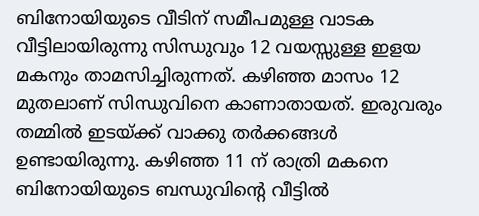ബിനോയിയുടെ വീടിന് സമീപമുള്ള വാടക വീട്ടിലായിരുന്നു സിന്ധുവും 12 വയസ്സുള്ള ഇളയ മകനും താമസിച്ചിരുന്നത്. കഴിഞ്ഞ മാസം 12 മുതലാണ് സിന്ധുവിനെ കാണാതായത്. ഇരുവരും തമ്മില്‍ ഇടയ്ക്ക് വാക്കു തര്‍ക്കങ്ങള്‍ ഉണ്ടായിരുന്നു. കഴിഞ്ഞ 11 ന് രാത്രി മകനെ ബിനോയിയുടെ ബന്ധുവിന്റെ വീട്ടില്‍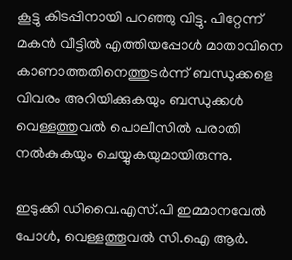കൂട്ടു കിടപ്പിനായി പറഞ്ഞു വിട്ടു. പിറ്റേന്ന് മകന്‍ വീട്ടില്‍ എത്തിയപ്പോള്‍ മാതാവിനെ കാണാത്തതിനെത്തുടര്‍ന്ന് ബന്ധുക്കളെ വിവരം അറിയിക്കുകയും ബന്ധുക്കള്‍ വെള്ളത്തുവല്‍ പൊലീസില്‍ പരാതി നല്‍കുകയും ചെയ്യുകയുമായിരുന്നു.

ഇടുക്കി ഡിവൈ.എസ്.പി ഇമ്മാനവേല്‍ പോള്‍, വെള്ളത്തൂവല്‍ സി.ഐ ആര്‍.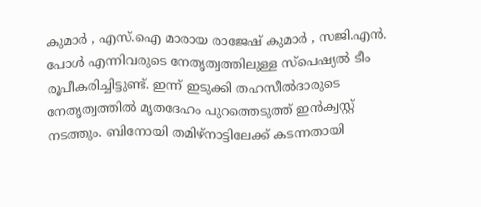കുമാര്‍ , എസ്.ഐ മാരായ രാജേഷ് കുമാര്‍ , സജി.എന്‍. പോള്‍ എന്നിവരുടെ നേതൃത്വത്തിലുള്ള സ്പെഷ്യല്‍ ടീം രൂപീകരിച്ചിട്ടുണ്ട്. ഇന്ന് ഇടുക്കി തഹസീല്‍ദാരുടെ നേതൃത്വത്തില്‍ മൃതദേഹം പുറത്തെടുത്ത് ഇന്‍ക്വസ്റ്റ് നടത്തും. ബിനോയി തമിഴ്‌നാട്ടിലേക്ക് കടന്നതായി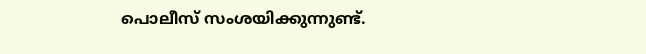പൊലീസ് സംശയിക്കുന്നുണ്ട്.